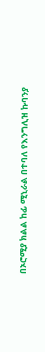በኦሮሚያ ክልል ከፊ ሚኒራል በተባለ የእንግሊዝ ኩባንያ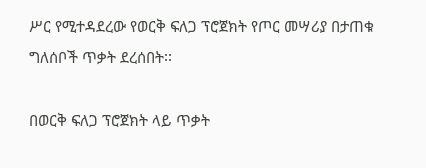ሥር የሚተዳደረው የወርቅ ፍለጋ ፕሮጀክት የጦር መሣሪያ በታጠቁ ግለሰቦች ጥቃት ደረሰበት፡፡

በወርቅ ፍለጋ ፕሮጀክት ላይ ጥቃት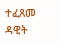ተፈጸመ
ዳዊት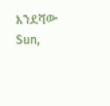እንደሻው
Sun,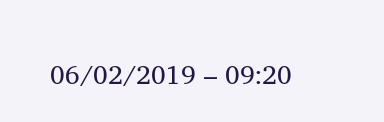06/02/2019 – 09:20